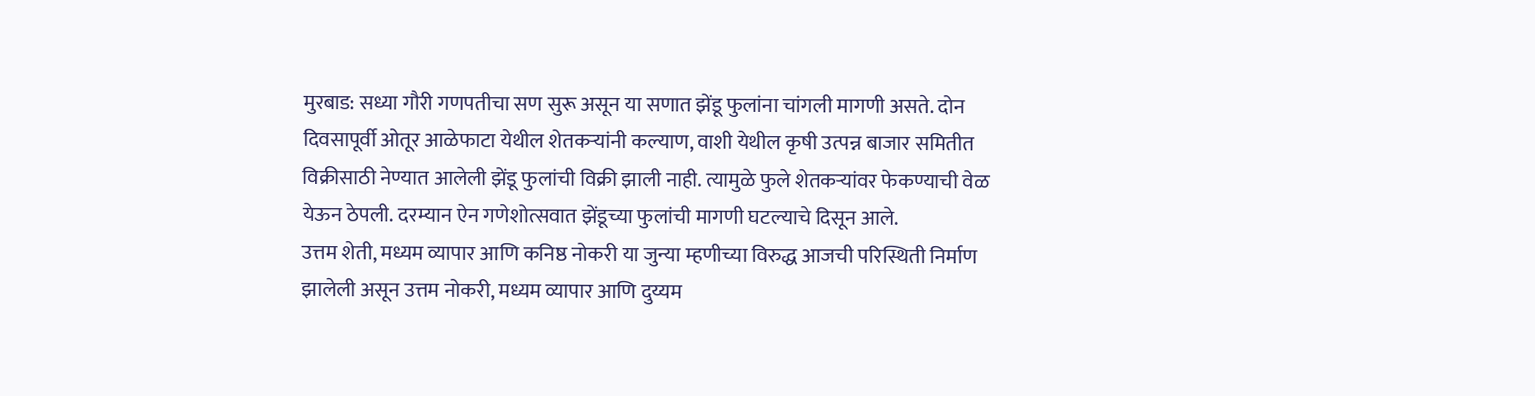मुरबाड: सध्या गौरी गणपतीचा सण सुरू असून या सणात झेंडू फुलांना चांगली मागणी असते. दोन दिवसापूर्वी ओतूर आळेफाटा येथील शेतकऱ्यांनी कल्याण, वाशी येथील कृषी उत्पन्न बाजार समितीत विक्रीसाठी नेण्यात आलेली झेंडू फुलांची विक्री झाली नाही. त्यामुळे फुले शेतकऱ्यांवर फेकण्याची वेळ येऊन ठेपली. दरम्यान ऐन गणेशोत्सवात झेंडूच्या फुलांची मागणी घटल्याचे दिसून आले.
उत्तम शेती, मध्यम व्यापार आणि कनिष्ठ नोकरी या जुन्या म्हणीच्या विरुद्ध आजची परिस्थिती निर्माण झालेली असून उत्तम नोकरी, मध्यम व्यापार आणि दुय्यम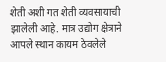शेती अशी गत शेती व्यवसायाची झालेली आहे. मात्र उद्योग क्षेत्राने आपले स्थान कायम ठेवलेले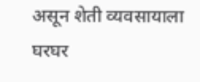असून शेती व्यवसायाला घरघर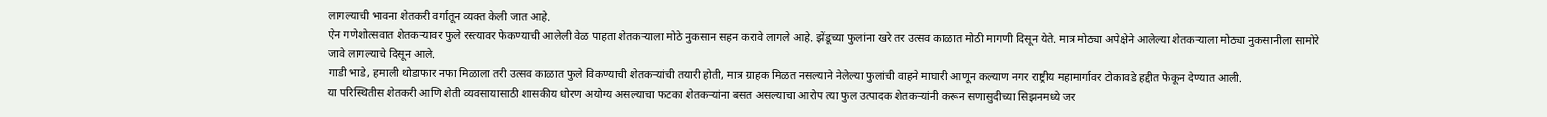लागल्याची भावना शेतकरी वर्गातून व्यक्त केली जात आहे.
ऐन गणेशोत्सवात शेतकऱ्यावर फुले रस्त्यावर फेकण्याची आलेली वेळ पाहता शेतकऱ्याला मोठे नुकसान सहन करावे लागले आहे. झेंडूच्या फुलांना खरे तर उत्सव काळात मोठी मागणी दिसून येते. मात्र मोठ्या अपेक्षेने आलेल्या शेतकऱ्याला मोठ्या नुकसानीला सामोरे जावे लागल्याचे दिसून आले.
गाडी भाडे, हमाली थोडाफार नफा मिळाला तरी उत्सव काळात फुले विकण्याची शेतकऱ्यांची तयारी होती, मात्र ग्राहक मिळत नसल्याने नेलेल्या फुलांची वाहने माघारी आणून कल्याण नगर राष्ट्रीय महामार्गावर टोकावडे हद्दीत फेकून देण्यात आली.
या परिस्थितीस शेतकरी आणि शेती व्यवसायासाठी शासकीय धोरण अयोग्य असल्याचा फटका शेतकऱ्यांना बसत असल्याचा आरोप त्या फुल उत्पादक शेतकऱ्यांनी करून सणासुदीच्या सिझनमध्ये जर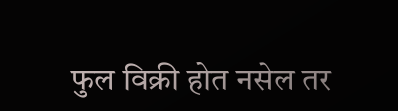फुल विक्री होत नसेल तर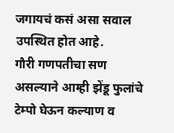जगायचं कसं असा सवाल उपस्थित होत आहे.
गौरी गणपतीचा सण असल्याने आम्ही झेंडू फुलांचे टेम्पो घेऊन कल्याण व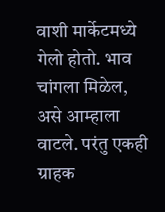वाशी मार्केटमध्ये गेलो होतो. भाव चांगला मिळेल, असे आम्हाला वाटले. परंतु एकही ग्राहक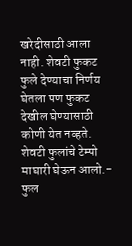खरेदीसाठी आला नाही. शेवटी फुकट फुले देण्याचा निर्णय घेतला पण फुकट देखील घेण्यासाठी कोणी येत नव्हते. शेवटी फुलांचे टेम्पो माघारी घेऊन आलो.- फुल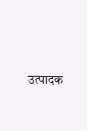उत्पादक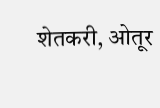शेतकरी, ओतूर